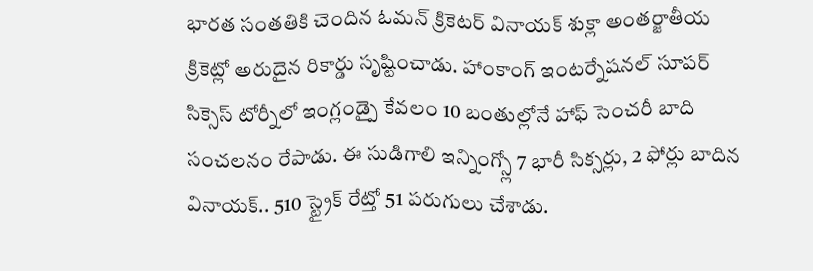భారత సంతతికి చెందిన ఓమన్ క్రికెటర్ వినాయక్ శుక్లా అంతర్జాతీయ క్రికెట్లో అరుదైన రికార్డు సృష్టించాడు. హాంకాంగ్ ఇంటర్నేషనల్ సూపర్ సిక్సెస్ టోర్నీలో ఇంగ్లండ్పై కేవలం 10 బంతుల్లోనే హాఫ్ సెంచరీ బాది సంచలనం రేపాడు. ఈ సుడిగాలి ఇన్నింగ్స్లో 7 భారీ సిక్సర్లు, 2 ఫోర్లు బాదిన వినాయక్.. 510 స్ట్రైక్ రేట్తో 51 పరుగులు చేశాడు.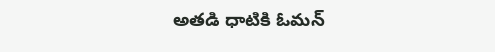అతడి ధాటికి ఓమన్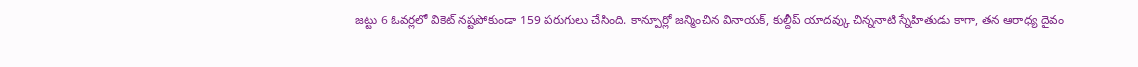జట్టు 6 ఓవర్లలో వికెట్ నష్టపోకుండా 159 పరుగులు చేసింది. కాన్పూర్లో జన్మించిన వినాయక్, కుల్దీప్ యాదవ్కు చిన్ననాటి స్నేహితుడు కాగా, తన ఆరాధ్య దైవం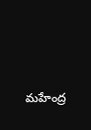మహేంద్ర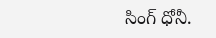సింగ్ ధోనీ.